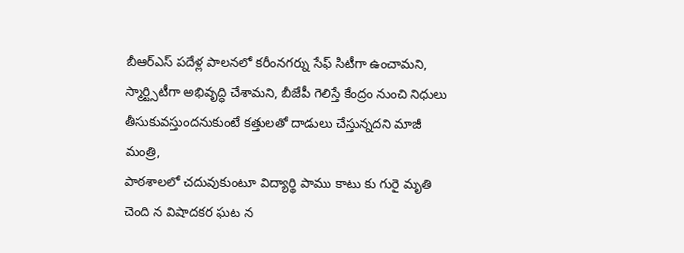బీఆర్ఎస్ పదేళ్ల పాలనలో కరీంనగర్ను సేఫ్ సిటీగా ఉంచామని, స్మార్ట్సిటీగా అభివృద్ధి చేశామని, బీజేపీ గెలిస్తే కేంద్రం నుంచి నిధులు తీసుకువస్తుందనుకుంటే కత్తులతో దాడులు చేస్తున్నదని మాజీ మంత్రి,
పాఠశాలలో చదువుకుంటూ విద్యార్థి పాము కాటు కు గురై మృతి చెంది న విషాదకర ఘట న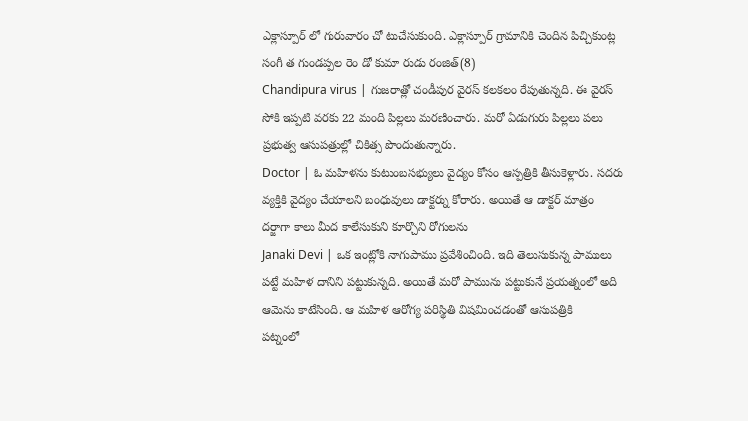ఎక్లాస్పూర్ లో గురువారం చో టుచేసుకుంది. ఎక్లాస్పూర్ గ్రామానికి చెందిన పిచ్చికుంట్ల సంగీ త గుండప్పల రెం డో కుమా రుడు రంజిత్(8)
Chandipura virus | గుజరాత్లో చండీపుర వైరస్ కలకలం రేపుతున్నది. ఈ వైరస్ సోకి ఇప్పటి వరకు 22 మంది పిల్లలు మరణించారు. మరో ఏడుగురు పిల్లలు పలు ప్రభుత్వ ఆసుపత్రుల్లో చికిత్స పొందుతున్నారు.
Doctor | ఓ మహిళను కుటుంబసభ్యులు వైద్యం కోసం ఆస్పత్రికి తీసుకెళ్లారు. సదరు వ్యక్తికి వైద్యం చేయాలని బంధువులు డాక్టర్ను కోరారు. అయితే ఆ డాక్టర్ మాత్రం దర్జాగా కాలు మీద కాలేసుకుని కూర్చొని రోగులను
Janaki Devi | ఒక ఇంట్లోకి నాగుపాము ప్రవేశించింది. ఇది తెలుసుకున్న పాములు పట్టే మహిళ దానిని పట్టుకున్నది. అయితే మరో పామును పట్టుకునే ప్రయత్నంలో అది ఆమెను కాటేసింది. ఆ మహిళ ఆరోగ్య పరిస్థితి విషమించడంతో ఆసుపత్రికి
పట్నంలో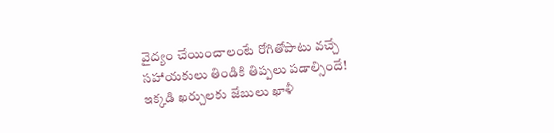వైద్యం చేయించాలంటే రోగితోపాటు వచ్చే సహాయకులు తిండికి తిప్పలు పడాల్సిందే! ఇక్కడి ఖర్చులకు జేబులు ఖాళీ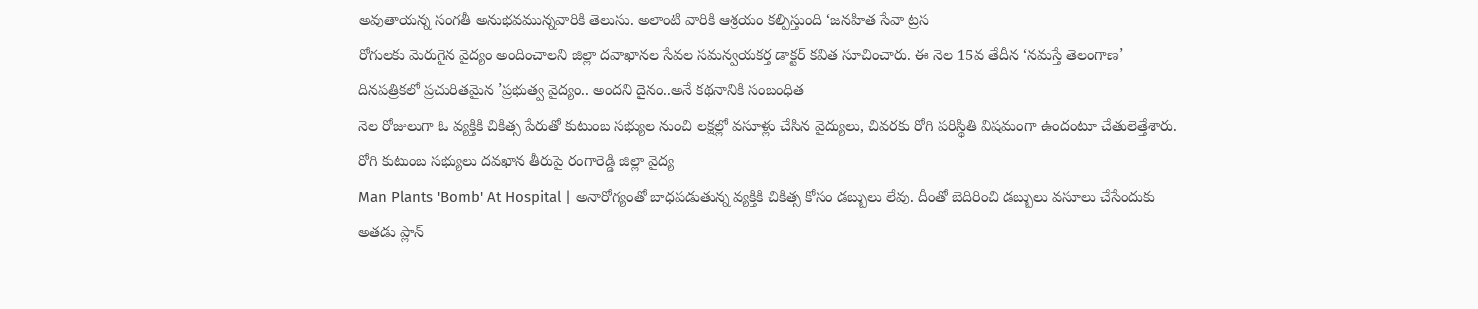అవుతాయన్న సంగతీ అనుభవమున్నవారికి తెలుసు. అలాంటి వారికి ఆశ్రయం కల్పిస్తుంది ‘జనహిత సేవా ట్రస
రోగులకు మెరుగైన వైద్యం అందించాలని జిల్లా దవాఖానల సేవల సమన్వయకర్త డాక్టర్ కవిత సూచించారు. ఈ నెల 15వ తేదీన ‘నమస్తే తెలంగాణ’ దినపత్రికలో ప్రచురితమైన ’ప్రభుత్వ వైద్యం.. అందని దైనం..అనే కథనానికి సంబంధిత
నెల రోజులుగా ఓ వ్యక్తికి చికిత్స పేరుతో కుటుంబ సభ్యుల నుంచి లక్షల్లో వసూళ్లు చేసిన వైద్యులు, చివరకు రోగి పరిస్థితి విషమంగా ఉందంటూ చేతులెత్తేశారు. రోగి కుటుంబ సభ్యులు దవఖాన తీరుపై రంగారెడ్డి జిల్లా వైద్య
Man Plants 'Bomb' At Hospital | అనారోగ్యంతో బాధపడుతున్న వ్యక్తికి చికిత్స కోసం డబ్బులు లేవు. దీంతో బెదిరించి డబ్బులు వసూలు చేసేందుకు అతడు ప్లాన్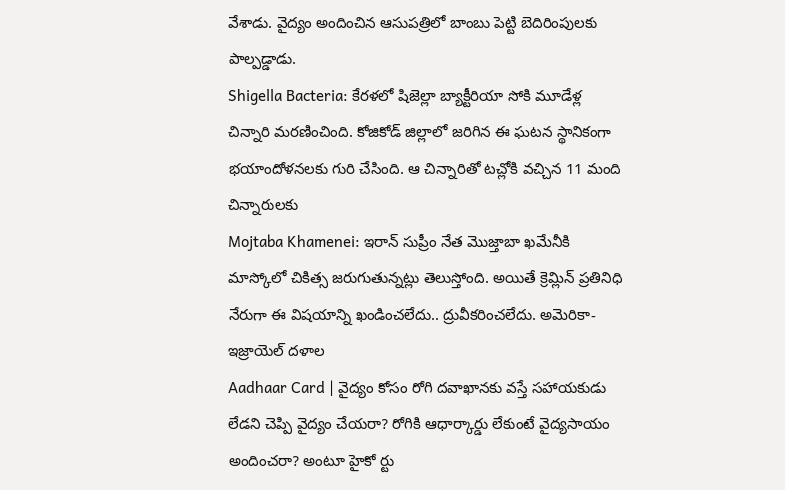వేశాడు. వైద్యం అందించిన ఆసుపత్రిలో బాంబు పెట్టి బెదిరింపులకు పాల్పడ్డాడు.
Shigella Bacteria: కేరళలో షిజెల్లా బ్యాక్టీరియా సోకి మూడేళ్ల చిన్నారి మరణించింది. కోజికోడ్ జిల్లాలో జరిగిన ఈ ఘటన స్థానికంగా భయాందోళనలకు గురి చేసింది. ఆ చిన్నారితో టచ్లోకి వచ్చిన 11 మంది చిన్నారులకు
Mojtaba Khamenei: ఇరాన్ సుప్రీం నేత మొజ్తాబా ఖమేనీకి మాస్కోలో చికిత్స జరుగుతున్నట్లు తెలుస్తోంది. అయితే క్రెమ్లిన్ ప్రతినిధి నేరుగా ఈ విషయాన్ని ఖండించలేదు.. ద్రువీకరించలేదు. అమెరికా-ఇజ్రాయెల్ దళాల
Aadhaar Card | వైద్యం కోసం రోగి దవాఖానకు వస్తే సహాయకుడు లేడని చెప్పి వైద్యం చేయరా? రోగికి ఆధార్కార్డు లేకుంటే వైద్యసాయం అందించరా? అంటూ హైకో ర్టు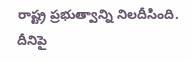రాష్ట్ర ప్రభుత్వాన్ని నిలదీసింది. దీనిపై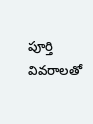పూర్తి వివరాలతో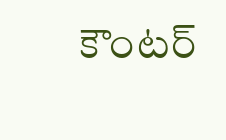కౌంటర్